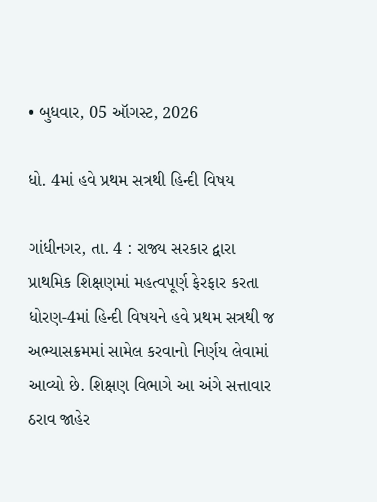• બુધવાર, 05 ઑગસ્ટ, 2026

ધો. 4માં હવે પ્રથમ સત્રથી હિન્દી વિષય

ગાંધીનગર, તા. 4 : રાજ્ય સરકાર દ્વારા પ્રાથમિક શિક્ષણમાં મહત્વપૂર્ણ ફેરફાર કરતા ધોરણ-4માં હિન્દી વિષયને હવે પ્રથમ સત્રથી જ અભ્યાસક્રમમાં સામેલ કરવાનો નિર્ણય લેવામાં આવ્યો છે. શિક્ષણ વિભાગે આ અંગે સત્તાવાર ઠરાવ જાહેર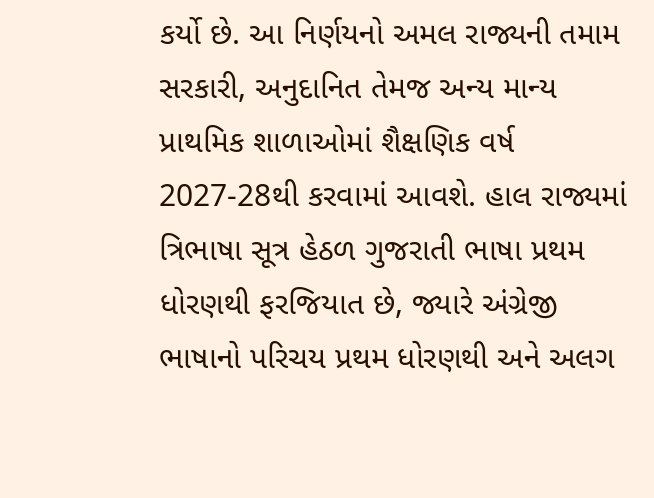કર્યો છે. આ નિર્ણયનો અમલ રાજ્યની તમામ સરકારી, અનુદાનિત તેમજ અન્ય માન્ય પ્રાથમિક શાળાઓમાં શૈક્ષણિક વર્ષ 2027-28થી કરવામાં આવશે. હાલ રાજ્યમાં ત્રિભાષા સૂત્ર હેઠળ ગુજરાતી ભાષા પ્રથમ ધોરણથી ફરજિયાત છે, જ્યારે અંગ્રેજી ભાષાનો પરિચય પ્રથમ ધોરણથી અને અલગ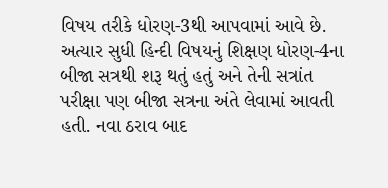વિષય તરીકે ધોરણ-3થી આપવામાં આવે છે. અત્યાર સુધી હિન્દી વિષયનું શિક્ષણ ધોરણ-4ના બીજા સત્રથી શરૂ થતું હતું અને તેની સત્રાંત પરીક્ષા પણ બીજા સત્રના અંતે લેવામાં આવતી હતી. નવા ઠરાવ બાદ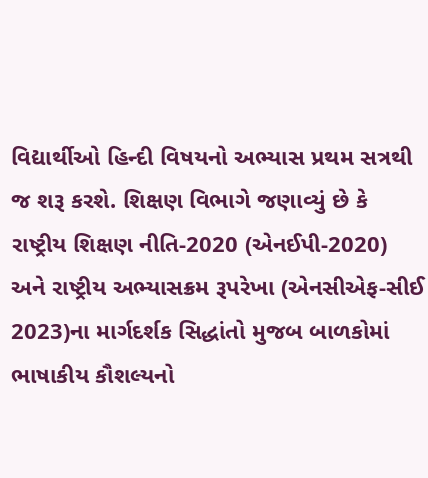વિદ્યાર્થીઓ હિન્દી વિષયનો અભ્યાસ પ્રથમ સત્રથી જ શરૂ કરશે. શિક્ષણ વિભાગે જણાવ્યું છે કે રાષ્ટ્રીય શિક્ષણ નીતિ-2020 (એનઈપી-2020) અને રાષ્ટ્રીય અભ્યાસક્રમ રૂપરેખા (એનસીએફ-સીઈ 2023)ના માર્ગદર્શક સિદ્ધાંતો મુજબ બાળકોમાં ભાષાકીય કૌશલ્યનો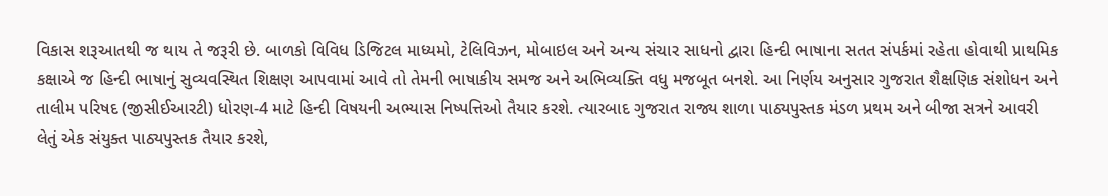વિકાસ શરૂઆતથી જ થાય તે જરૂરી છે. બાળકો વિવિધ ડિજિટલ માધ્યમો, ટેલિવિઝન, મોબાઇલ અને અન્ય સંચાર સાધનો દ્વારા હિન્દી ભાષાના સતત સંપર્કમાં રહેતા હોવાથી પ્રાથમિક કક્ષાએ જ હિન્દી ભાષાનું સુવ્યવસ્થિત શિક્ષણ આપવામાં આવે તો તેમની ભાષાકીય સમજ અને અભિવ્યક્તિ વધુ મજબૂત બનશે. આ નિર્ણય અનુસાર ગુજરાત શૈક્ષણિક સંશોધન અને તાલીમ પરિષદ (જીસીઈઆરટી) ધોરણ-4 માટે હિન્દી વિષયની અભ્યાસ નિષ્પત્તિઓ તૈયાર કરશે. ત્યારબાદ ગુજરાત રાજ્ય શાળા પાઠ્યપુસ્તક મંડળ પ્રથમ અને બીજા સત્રને આવરી લેતું એક સંયુક્ત પાઠ્યપુસ્તક તૈયાર કરશે,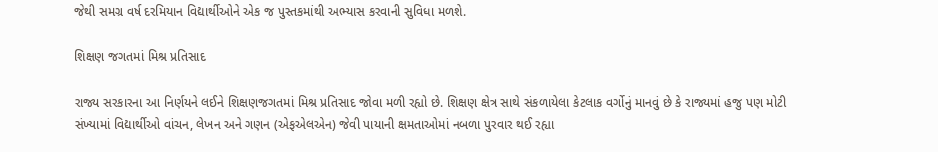જેથી સમગ્ર વર્ષ દરમિયાન વિદ્યાર્થીઓને એક જ પુસ્તકમાંથી અભ્યાસ કરવાની સુવિધા મળશે.

શિક્ષણ જગતમાં મિશ્ર પ્રતિસાદ

રાજ્ય સરકારના આ નિર્ણયને લઈને શિક્ષણજગતમાં મિશ્ર પ્રતિસાદ જોવા મળી રહ્યો છે. શિક્ષણ ક્ષેત્ર સાથે સંકળાયેલા કેટલાક વર્ગોનું માનવું છે કે રાજ્યમાં હજુ પણ મોટી સંખ્યામાં વિદ્યાર્થીઓ વાંચન, લેખન અને ગણન (એફએલએન) જેવી પાયાની ક્ષમતાઓમાં નબળા પુરવાર થઈ રહ્યા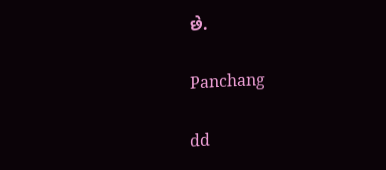છે.

Panchang

dd